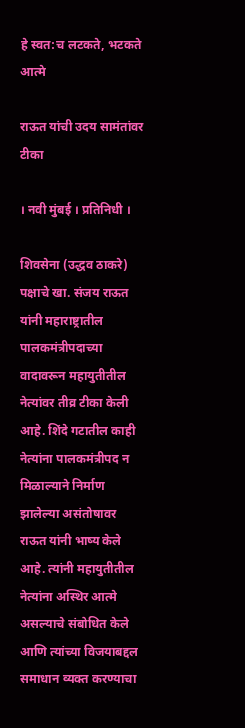हे स्वत:च लटकते, भटकते आत्मे

राऊत यांची उदय सामंतांवर टीका

। नवी मुंबई । प्रतिनिधी ।

शिवसेना (उद्धव ठाकरे) पक्षाचे खा. संजय राऊत यांनी महाराष्ट्रातील पालकमंत्रीपदाच्या वादावरून महायुतीतील नेत्यांवर तीव्र टीका केली आहे. शिंदे गटातील काही नेत्यांना पालकमंत्रीपद न मिळाल्याने निर्माण झालेल्या असंतोषावर राऊत यांनी भाष्य केले आहे. त्यांनी महायुतीतील नेत्यांना अस्थिर आत्मे असल्याचे संबोधित केले आणि त्यांच्या विजयाबद्दल समाधान व्यक्त करण्याचा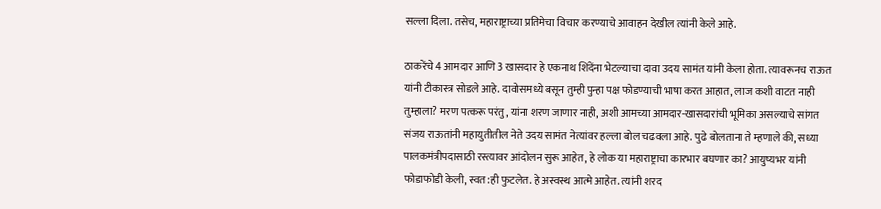सल्ला दिला. तसेच, महाराष्ट्राच्या प्रतिमेचा विचार करण्याचे आवाहन देखील त्यांनी केले आहे.

ठाकरेंचे 4 आमदार आणि 3 खासदार हे एकनाथ शिंदेंना भेटल्याचा दावा उदय सामंत यांनी केला होता. त्यावरूनच राऊत यांनी टीकास्त्र सोडले आहे. दावोसमध्ये बसून तुम्ही पुन्हा पक्ष फोडण्याची भाषा करत आहात, लाज कशी वाटत नाही तुम्हाला? मरण पत्करू परंतु, यांना शरण जाणार नाही, अशी आमच्या आमदार-खासदारांची भूमिका असल्याचे सांगत संजय राऊतांनी महायुतीतील नेते उदय सामंत नेत्यांवर हल्ला बोल चढवला आहे. पुढे बोलताना ते म्हणाले की, सध्या पालकमंत्रीपदासाठी रस्त्यावर आंदोलन सुरू आहेत, हे लोक या महाराष्ट्राचा कारभार बघणार का? आयुष्यभर यांनी फोडाफोडी केली, स्वत:ही फुटलेत. हे अस्वस्थ आत्मे आहेत. त्यांनी शरद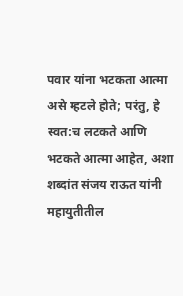पवार यांना भटकता आत्मा असे म्हटले होते; परंतु, हे स्वत:च लटकते आणि भटकते आत्मा आहेत, अशा शब्दांत संजय राऊत यांनी महायुतीतील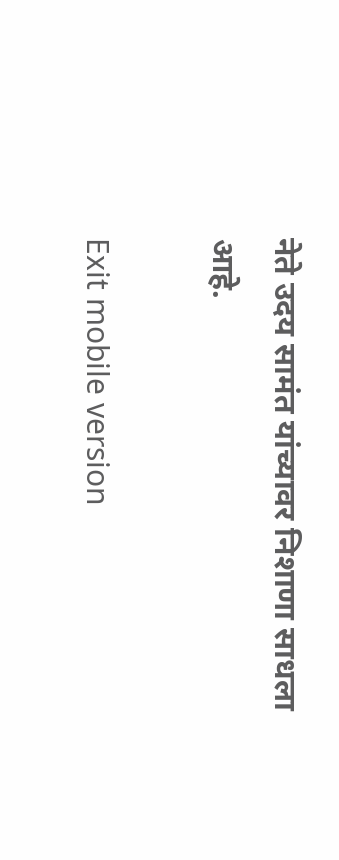नेते उदय सामंत यांच्यावर निशाणा साधला आहे.

Exit mobile version